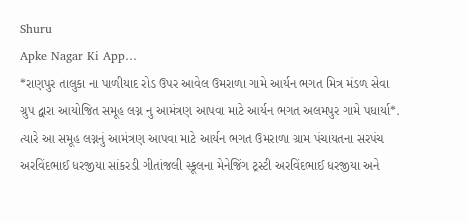Shuru
Apke Nagar Ki App…
*રાણપુર તાલુકા ના પાળીયાદ રોડ ઉપર આવેલ ઉમરાળા ગામે આર્યન ભગત મિત્ર મંડળ સેવા ગ્રુપ દ્વારા આયોજિત સમૂહ લગ્ન નુ આમંત્રણ આપવા માટે આર્યન ભગત અલમપુર ગામે પધાર્યા*. ત્યારે આ સમૂહ લગ્નનું આમંત્રણ આપવા માટે આર્યન ભગત ઉમરાળા ગ્રામ પંચાયતના સરપંચ અરવિંદભાઈ ધરજીયા સાંકરડી ગીતાંજલી સ્કૂલના મેનેજિંગ ટ્રસ્ટી અરવિંદભાઈ ધરજીયા અને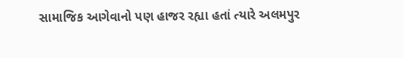સામાજિક આગેવાનો પણ હાજર રહ્યા હતાં ત્યારે અલમપુર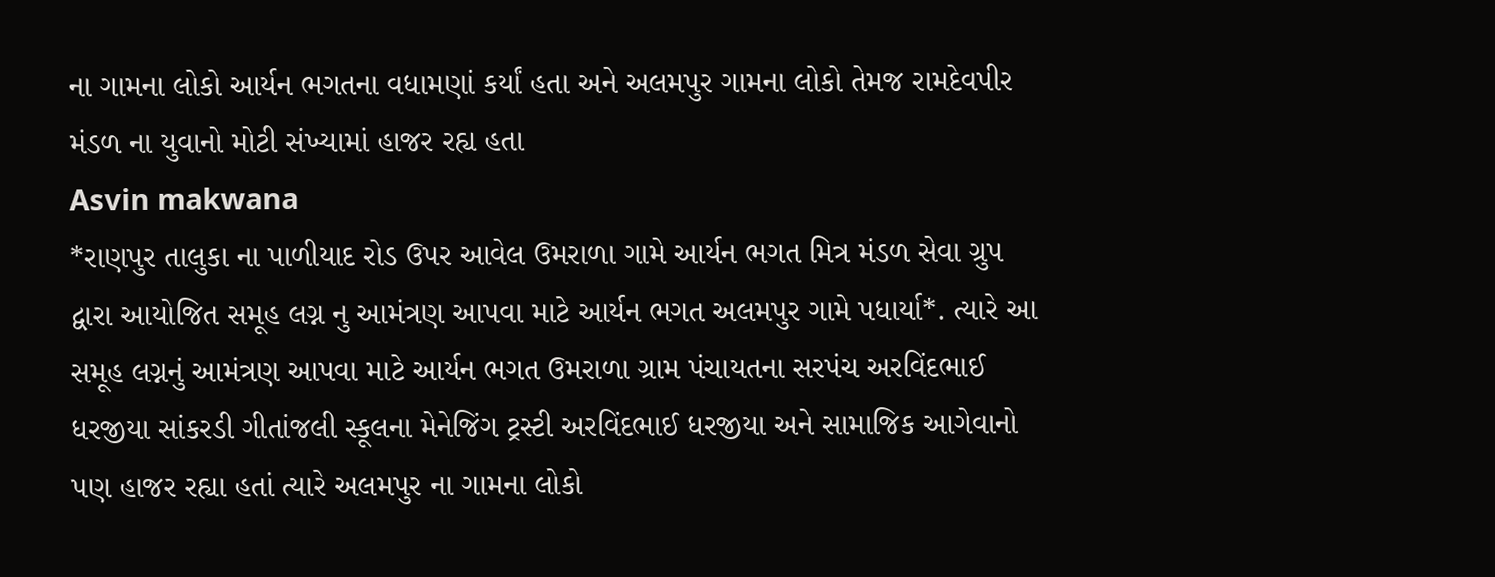ના ગામના લોકો આર્યન ભગતના વધામણાં કર્યાં હતા અને અલમપુર ગામના લોકો તેમજ રામદેવપીર મંડળ ના યુવાનો મોટી સંખ્યામાં હાજર રહ્ય હતા
Asvin makwana
*રાણપુર તાલુકા ના પાળીયાદ રોડ ઉપર આવેલ ઉમરાળા ગામે આર્યન ભગત મિત્ર મંડળ સેવા ગ્રુપ દ્વારા આયોજિત સમૂહ લગ્ન નુ આમંત્રણ આપવા માટે આર્યન ભગત અલમપુર ગામે પધાર્યા*. ત્યારે આ સમૂહ લગ્નનું આમંત્રણ આપવા માટે આર્યન ભગત ઉમરાળા ગ્રામ પંચાયતના સરપંચ અરવિંદભાઈ ધરજીયા સાંકરડી ગીતાંજલી સ્કૂલના મેનેજિંગ ટ્રસ્ટી અરવિંદભાઈ ધરજીયા અને સામાજિક આગેવાનો પણ હાજર રહ્યા હતાં ત્યારે અલમપુર ના ગામના લોકો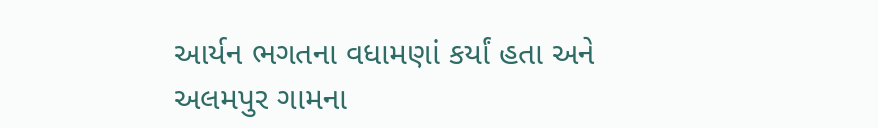આર્યન ભગતના વધામણાં કર્યાં હતા અને અલમપુર ગામના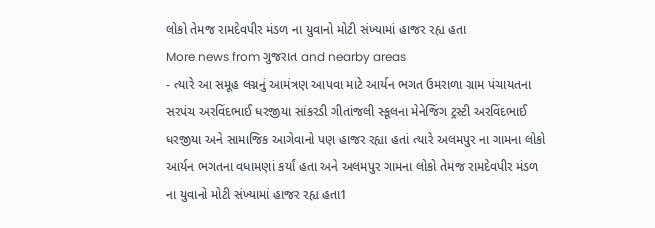લોકો તેમજ રામદેવપીર મંડળ ના યુવાનો મોટી સંખ્યામાં હાજર રહ્ય હતા
More news from ગુજરાત and nearby areas
- ત્યારે આ સમૂહ લગ્નનું આમંત્રણ આપવા માટે આર્યન ભગત ઉમરાળા ગ્રામ પંચાયતના સરપંચ અરવિંદભાઈ ધરજીયા સાંકરડી ગીતાંજલી સ્કૂલના મેનેજિંગ ટ્રસ્ટી અરવિંદભાઈ ધરજીયા અને સામાજિક આગેવાનો પણ હાજર રહ્યા હતાં ત્યારે અલમપુર ના ગામના લોકો આર્યન ભગતના વધામણાં કર્યાં હતા અને અલમપુર ગામના લોકો તેમજ રામદેવપીર મંડળ ના યુવાનો મોટી સંખ્યામાં હાજર રહ્ય હતા1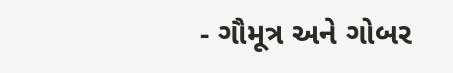- ગૌમૂત્ર અને ગોબર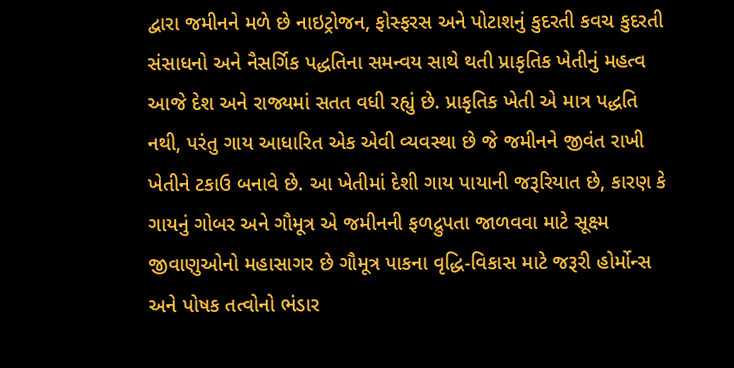દ્વારા જમીનને મળે છે નાઇટ્રોજન, ફોસ્ફરસ અને પોટાશનું કુદરતી કવચ કુદરતી સંસાધનો અને નૈસર્ગિક પદ્ધતિના સમન્વય સાથે થતી પ્રાકૃતિક ખેતીનું મહત્વ આજે દેશ અને રાજ્યમાં સતત વધી રહ્યું છે. પ્રાકૃતિક ખેતી એ માત્ર પદ્ધતિ નથી, પરંતુ ગાય આધારિત એક એવી વ્યવસ્થા છે જે જમીનને જીવંત રાખી ખેતીને ટકાઉ બનાવે છે. આ ખેતીમાં દેશી ગાય પાયાની જરૂરિયાત છે, કારણ કે ગાયનું ગોબર અને ગૌમૂત્ર એ જમીનની ફળદ્રુપતા જાળવવા માટે સૂક્ષ્મ જીવાણુઓનો મહાસાગર છે ગૌમૂત્ર પાકના વૃદ્ધિ-વિકાસ માટે જરૂરી હોર્મોન્સ અને પોષક તત્વોનો ભંડાર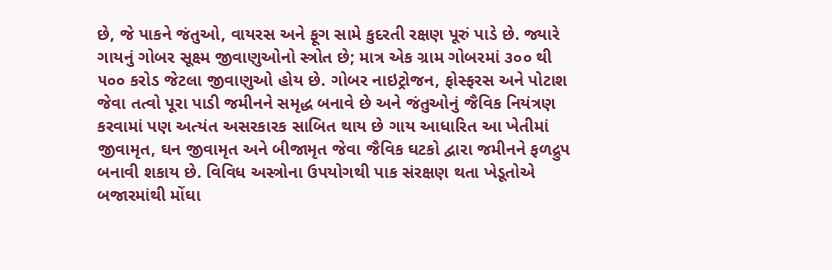છે, જે પાકને જંતુઓ, વાયરસ અને ફૂગ સામે કુદરતી રક્ષણ પૂરું પાડે છે. જ્યારે ગાયનું ગોબર સૂક્ષ્મ જીવાણુઓનો સ્ત્રોત છે; માત્ર એક ગ્રામ ગોબરમાં ૩૦૦ થી ૫૦૦ કરોડ જેટલા જીવાણુઓ હોય છે. ગોબર નાઇટ્રોજન, ફોસ્ફરસ અને પોટાશ જેવા તત્વો પૂરા પાડી જમીનને સમૃદ્ધ બનાવે છે અને જંતુઓનું જૈવિક નિયંત્રણ કરવામાં પણ અત્યંત અસરકારક સાબિત થાય છે ગાય આધારિત આ ખેતીમાં જીવામૃત, ઘન જીવામૃત અને બીજામૃત જેવા જૈવિક ઘટકો દ્વારા જમીનને ફળદ્રુપ બનાવી શકાય છે. વિવિધ અસ્ત્રોના ઉપયોગથી પાક સંરક્ષણ થતા ખેડૂતોએ બજારમાંથી મોંઘા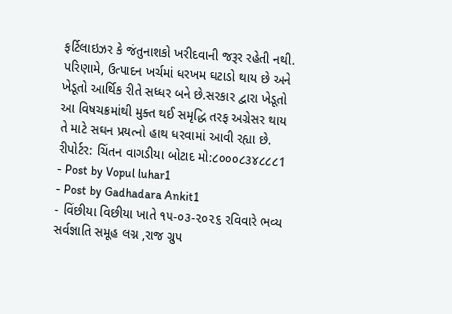ફર્ટિલાઇઝર કે જંતુનાશકો ખરીદવાની જરૂર રહેતી નથી. પરિણામે, ઉત્પાદન ખર્ચમાં ધરખમ ઘટાડો થાય છે અને ખેડૂતો આર્થિક રીતે સધ્ધર બને છે.સરકાર દ્વારા ખેડૂતો આ વિષચક્રમાંથી મુક્ત થઈ સમૃદ્ધિ તરફ અગ્રેસર થાય તે માટે સઘન પ્રયત્નો હાથ ધરવામાં આવી રહ્યા છે. રીપોર્ટર: ચિંતન વાગડીયા બોટાદ મો:૮૦૦૦૮૩૪૮૮૮1
- Post by Vopul luhar1
- Post by Gadhadara Ankit1
- વિંછીયા વિછીયા ખાતે ૧૫-૦૩-૨૦૨૬ રવિવારે ભવ્ય સર્વજ્ઞાતિ સમૂહ લગ્ન ,રાજ ગ્રુપ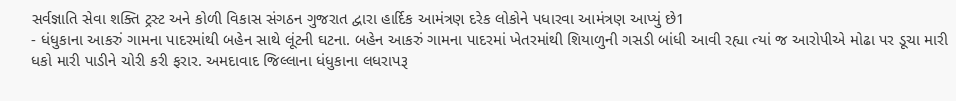સર્વજ્ઞાતિ સેવા શક્તિ ટ્રસ્ટ અને કોળી વિકાસ સંગઠન ગુજરાત દ્વારા હાર્દિક આમંત્રણ દરેક લોકોને પધારવા આમંત્રણ આપ્યું છે1
- ધંધુકાના આકરું ગામના પાદરમાંથી બહેન સાથે લૂંટની ઘટના. બહેન આકરું ગામના પાદરમાં ખેતરમાંથી શિયાળુની ગસડી બાંધી આવી રહ્યા ત્યાં જ આરોપીએ મોઢા પર ડૂચા મારી ધકો મારી પાડીને ચોરી કરી ફરાર. અમદાવાદ જિલ્લાના ધંધુકાના લધરાપરૂ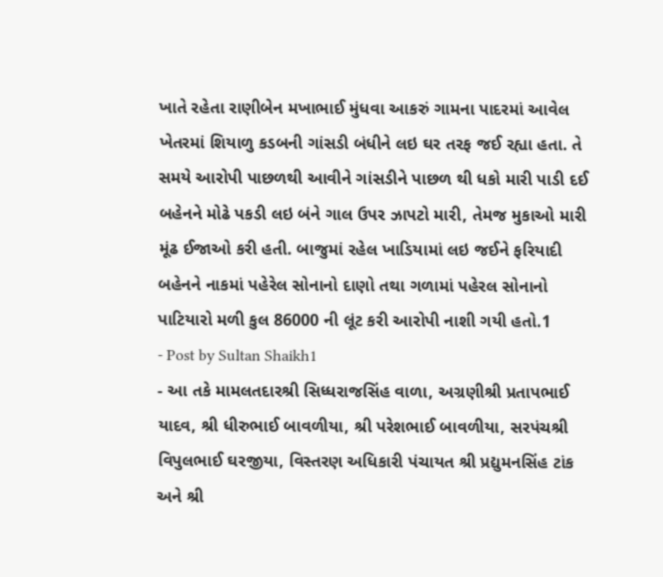ખાતે રહેતા રાણીબેન મખાભાઈ મુંધવા આકરું ગામના પાદરમાં આવેલ ખેતરમાં શિયાળુ કડબની ગાંસડી બંધીને લઇ ઘર તરફ જઈ રહ્યા હતા. તે સમયે આરોપી પાછળથી આવીને ગાંસડીને પાછળ થી ધકો મારી પાડી દઈ બહેનને મોઢે પકડી લઇ બંને ગાલ ઉપર ઝાપટો મારી, તેમજ મુકાઓ મારી મૂંઢ ઈજાઓ કરી હતી. બાજુમાં રહેલ ખાડિયામાં લઇ જઈને ફરિયાદી બહેનને નાકમાં પહેરેલ સોનાનો દાણો તથા ગળામાં પહેરલ સોનાનો પાટિયારો મળી કુલ 86000 ની લૂંટ કરી આરોપી નાશી ગયી હતો.1
- Post by Sultan Shaikh1
- આ તકે મામલતદારશ્રી સિધ્ધરાજસિંહ વાળા, અગ્રણીશ્રી પ્રતાપભાઈ યાદવ, શ્રી ધીરુભાઈ બાવળીયા, શ્રી પરેશભાઈ બાવળીયા, સરપંચશ્રી વિપુલભાઈ ઘરજીયા, વિસ્તરણ અધિકારી પંચાયત શ્રી પ્રદ્યુમનસિંહ ટાંક અને શ્રી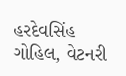હરદેવસિંહ ગોહિલ, વેટનરી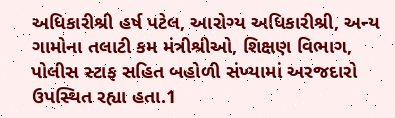અધિકારીશ્રી હર્ષ પટેલ, આરોગ્ય અધિકારીશ્રી, અન્ય ગામોના તલાટી કમ મંત્રીશ્રીઓ, શિક્ષણ વિભાગ, પોલીસ સ્ટાફ સહિત બહોળી સંખ્યામાં અરજદારો ઉપસ્થિત રહ્યા હતા.1